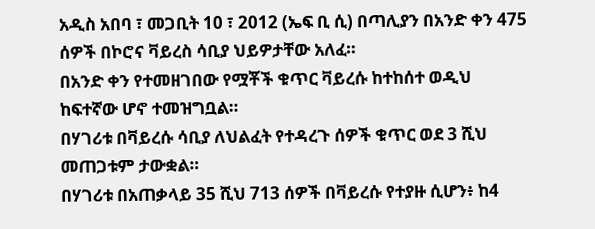አዲስ አበባ ፣ መጋቢት 10 ፣ 2012 (ኤፍ ቢ ሲ) በጣሊያን በአንድ ቀን 475 ሰዎች በኮሮና ቫይረስ ሳቢያ ህይዎታቸው አለፈ።
በአንድ ቀን የተመዘገበው የሟቾች ቁጥር ቫይረሱ ከተከሰተ ወዲህ ከፍተኛው ሆኖ ተመዝግቧል።
በሃገሪቱ በቫይረሱ ሳቢያ ለህልፈት የተዳረጉ ሰዎች ቁጥር ወደ 3 ሺህ መጠጋቱም ታውቋል።
በሃገሪቱ በአጠቃላይ 35 ሺህ 713 ሰዎች በቫይረሱ የተያዙ ሲሆን፥ ከ4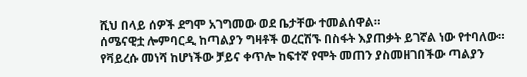ሺህ በላይ ሰዎች ደግሞ አገግመው ወደ ቤታቸው ተመልሰዋል።
ሰሜናዊቷ ሎምባርዲ ከጣልያን ግዛቶች ወረርሽኙ በስፋት እያጠቃት ይገኛል ነው የተባለው።
የቫይረሱ መነሻ ከሆነችው ቻይና ቀጥሎ ከፍተኛ የሞት መጠን ያስመዘገበችው ጣልያን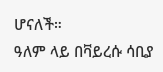ሆናለች።
ዓለም ላይ በቫይረሱ ሳቢያ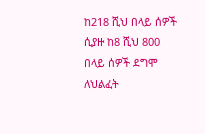ከ218 ሺህ በላይ ሰዎች ሲያዙ ከ8 ሺህ 800 በላይ ሰዎች ደግሞ ለህልፈት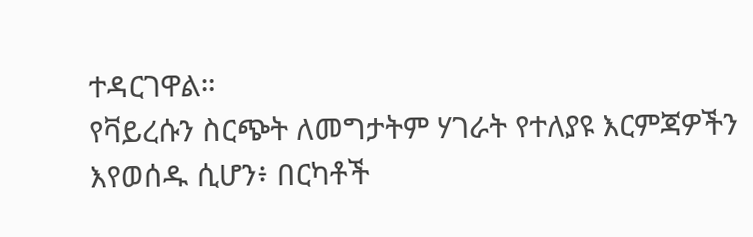ተዳርገዋል።
የቫይረሱን ስርጭት ለመግታትም ሃገራት የተለያዩ እርምጃዎችን እየወሰዱ ሲሆን፥ በርካቶች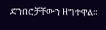ድንበሮቻቸውን ዘግተዋል።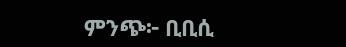ምንጭ፦ ቢቢሲ